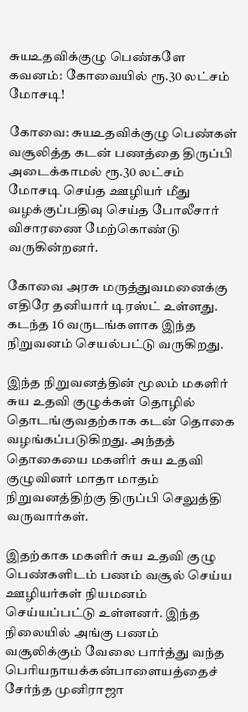சுயஉதவிக்குழு பெண்களே கவனம்: கோவையில் ரூ.30 லட்சம் மோசடி!

கோவை: சுயஉதவிக்குழு பெண்கள் வசூலித்த கடன் பணத்தை திருப்பி அடைக்காமல் ரூ.30 லட்சம் மோசடி செய்த ஊழியர் மீது வழக்குப்பதிவு செய்த போலீசார் விசாரணை மேற்கொண்டு வருகின்றனர்.

கோவை அரசு மருத்துவமனைக்கு எதிரே தனியார் டிரஸ்ட் உள்ளது. கடந்த 16 வருடங்களாக இந்த நிறுவனம் செயல்பட்டு வருகிறது.

இந்த நிறுவனத்தின் மூலம் மகளிர் சுய உதவி குழுக்கள் தொழில் தொடங்குவதற்காக கடன் தொகை வழங்கப்படுகிறது. அந்தத் தொகையை மகளிர் சுய உதவி குழுவினர் மாதா மாதம் நிறுவனத்திற்கு திருப்பி செலுத்தி வருவார்கள்.

இதற்காக மகளிர் சுய உதவி குழு பெண்களிடம் பணம் வசூல் செய்ய ஊழியர்கள் நியமனம் செய்யப்பட்டு உள்ளனர். இந்த நிலையில் அங்கு பணம் வசூலிக்கும் வேலை பார்த்து வந்த பெரியநாயக்கன்பாளையத்தைச் சேர்ந்த முனிராஜா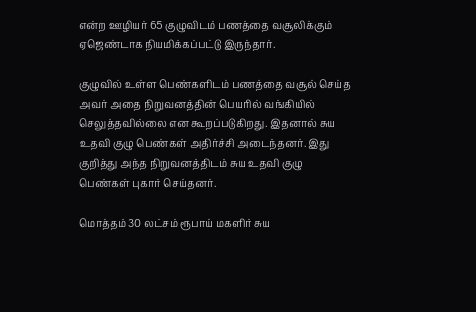என்ற ஊழியர் 65 குழுவிடம் பணத்தை வசூலிக்கும் ஏஜெண்டாக நியமிக்கப்பட்டு இருந்தார்.

குழுவில் உள்ள பெண்களிடம் பணத்தை வசூல் செய்த அவர் அதை நிறுவனத்தின் பெயரில் வங்கியில் செலுத்தவில்லை என கூறப்படுகிறது. இதனால் சுய உதவி குழு பெண்கள் அதிர்ச்சி அடைந்தனர். இது குறித்து அந்த நிறுவனத்திடம் சுய உதவி குழு பெண்கள் புகார் செய்தனர்.

மொத்தம் 30 லட்சம் ரூபாய் மகளிர் சுய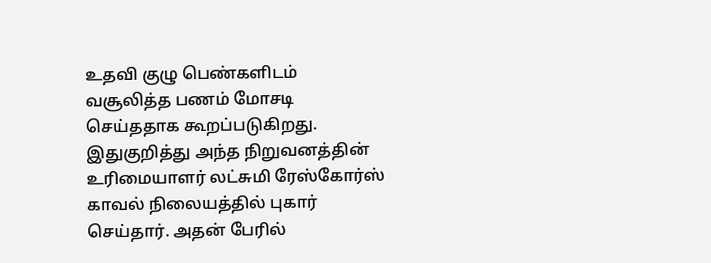உதவி குழு பெண்களிடம் வசூலித்த பணம் மோசடி செய்ததாக கூறப்படுகிறது. இதுகுறித்து அந்த நிறுவனத்தின் உரிமையாளர் லட்சுமி ரேஸ்கோர்ஸ் காவல் நிலையத்தில் புகார் செய்தார். அதன் பேரில்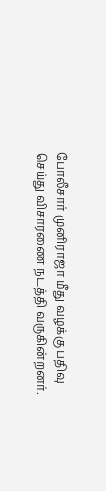போலீசார் முனிராஜா மீது வழக்கு பதிவு செய்து விசாரணை நடத்தி வருகின்றனர்.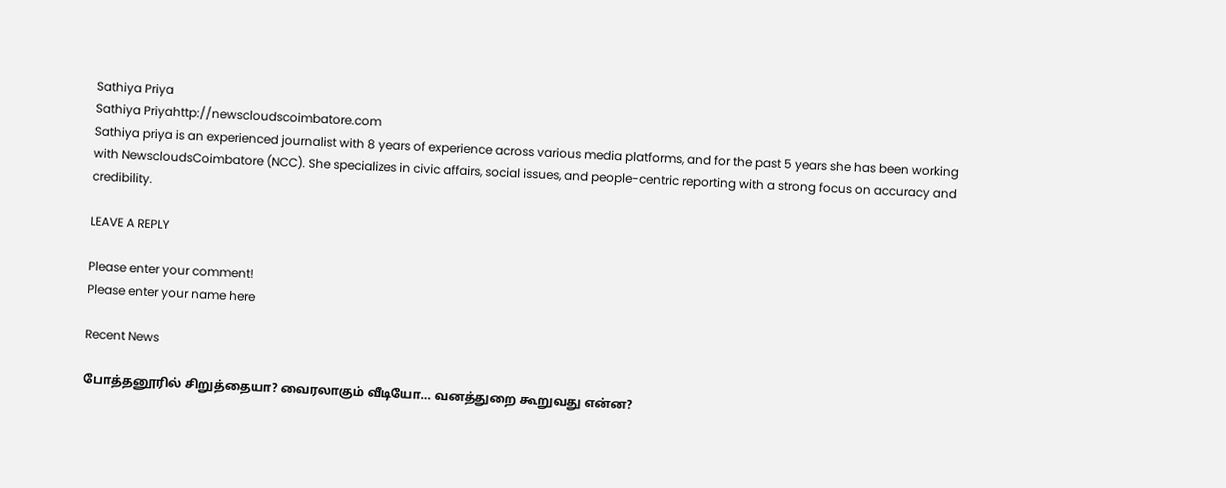Sathiya Priya
Sathiya Priyahttp://newscloudscoimbatore.com
Sathiya priya is an experienced journalist with 8 years of experience across various media platforms, and for the past 5 years she has been working with NewscloudsCoimbatore (NCC). She specializes in civic affairs, social issues, and people-centric reporting with a strong focus on accuracy and credibility.

LEAVE A REPLY

Please enter your comment!
Please enter your name here

Recent News

போத்தனூரில் சிறுத்தையா? வைரலாகும் வீடியோ… வனத்துறை கூறுவது என்ன?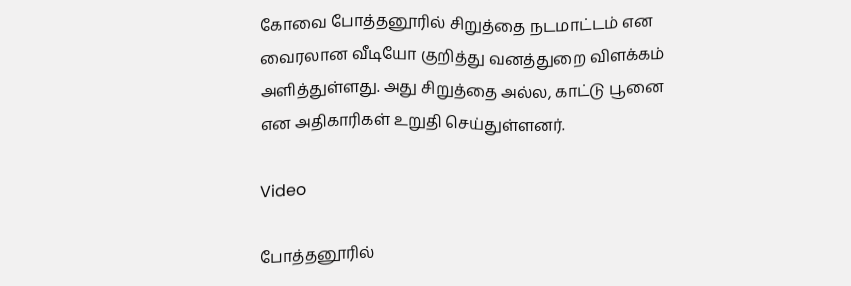கோவை போத்தனூரில் சிறுத்தை நடமாட்டம் என வைரலான வீடியோ குறித்து வனத்துறை விளக்கம் அளித்துள்ளது. அது சிறுத்தை அல்ல, காட்டு பூனை என அதிகாரிகள் உறுதி செய்துள்ளனர்.

Video

போத்தனூரில்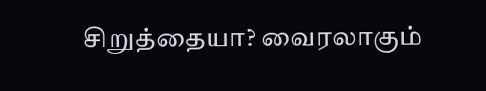சிறுத்தையா? வைரலாகும்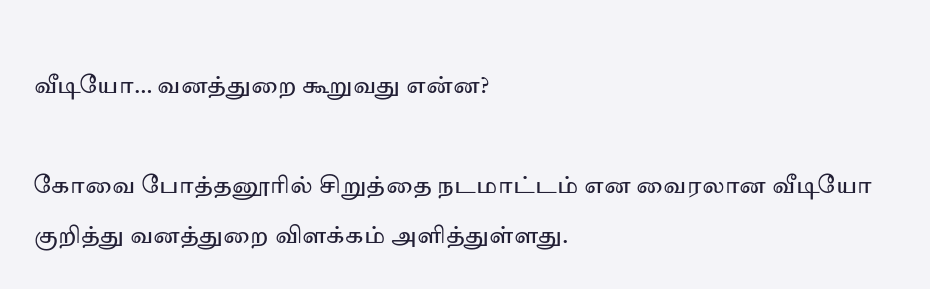வீடியோ… வனத்துறை கூறுவது என்ன?

கோவை போத்தனூரில் சிறுத்தை நடமாட்டம் என வைரலான வீடியோ குறித்து வனத்துறை விளக்கம் அளித்துள்ளது.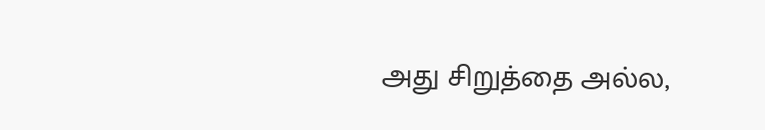அது சிறுத்தை அல்ல,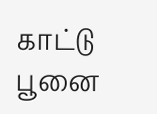காட்டு பூனை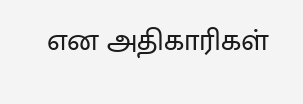என அதிகாரிகள்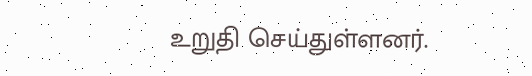உறுதி செய்துள்ளனர்.